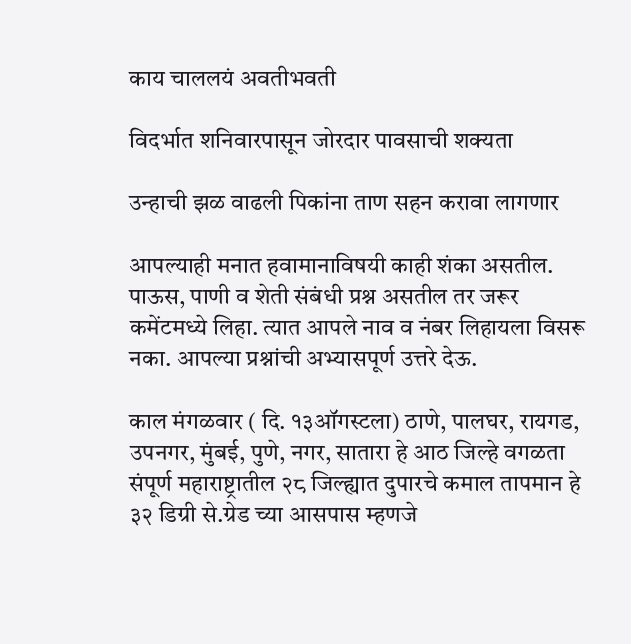काय चाललयं अवतीभवती

विदर्भात शनिवारपासून जोरदार पावसाची शक्यता

उन्हाची झळ वाढली पिकांना ताण सहन करावा लागणार

आपल्याही मनात हवामानाविषयी काही शंका असतील. पाऊस, पाणी व शेती संबंधी प्रश्न असतील तर जरूर कमेंटमध्ये लिहा. त्यात आपले नाव व नंबर लिहायला विसरू नका. आपल्या प्रश्नांची अभ्यासपूर्ण उत्तरे देऊ.

काल मंगळवार ( दि. १३ऑगस्टला) ठाणे, पालघर, रायगड, उपनगर, मुंबई, पुणे, नगर, सातारा हे आठ जिल्हे वगळता संपूर्ण महाराष्ट्रातील २८ जिल्ह्यात दुपारचे कमाल तापमान हे  ३२ डिग्री से.ग्रेड च्या आसपास म्हणजे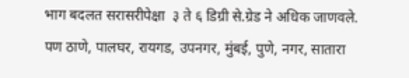भाग बदलत सरासरीपेक्षा  ३ ते ६ डिग्री से.ग्रेड ने अधिक जाणवले. पण ठाणे, पालघर, रायगड, उपनगर, मुंबई, पुणे, नगर, सातारा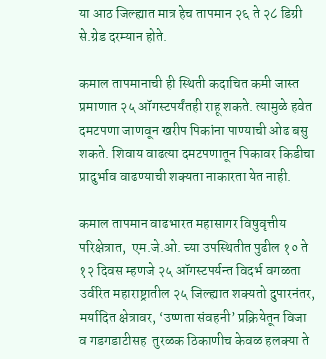या आठ जिल्ह्यात मात्र हेच तापमान २६ ते २८ डिग्री से.ग्रेड दरम्यान होते.

कमाल तापमानाची ही स्थिती कदाचित कमी जास्त प्रमाणात २५ ऑगस्टपर्यंतही राहू शकते. त्यामुळे हवेत दमटपणा जाणवून खरीप पिकांना पाण्याची ओढ बसु शकते. शिवाय वाढत्या दमटपणातून पिकावर किडीचा प्रादुर्भाव वाढण्याची शक्यता नाकारता येत नाही.

कमाल तापमान वाढभारत महासागर विषुवृत्तीय परिक्षेत्रात,  एम.जे.ओ. च्या उपस्थितीत पुढील १० ते १२ दिवस म्हणजे २५ ऑगस्टपर्यन्त विदर्भ वगळता उर्वरित महाराष्ट्रातील २५ जिल्ह्यात शक्यतो दुपारनंतर, मर्यादित क्षेत्रावर, ‘उष्णता संवहनी’ प्रक्रियेतून विजा व गडगडाटीसह  तुरळक ठिकाणीच केवळ हलक्या ते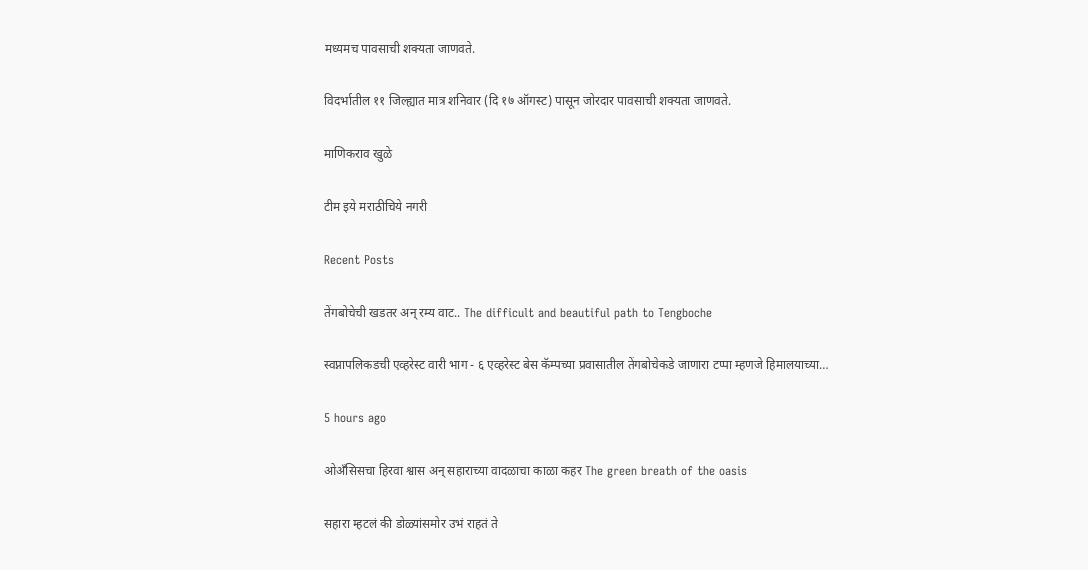मध्यमच पावसाची शक्यता जाणवते.

विदर्भातील ११ जिल्ह्यात मात्र शनिवार (दि १७ ऑगस्ट) पासून जोरदार पावसाची शक्यता जाणवते.

माणिकराव खुळे

टीम इये मराठीचिये नगरी

Recent Posts

तेंगबोचेची खडतर अन् रम्य वाट.. The difficult and beautiful path to Tengboche

स्वप्नापलिकडची एव्हरेस्ट वारी भाग - ६ एव्हरेस्ट बेस कॅम्पच्या प्रवासातील तेंगबोचेकडे जाणारा टप्पा म्हणजे हिमालयाच्या…

5 hours ago

ओअँसिसचा हिरवा श्वास अन् सहाराच्या वादळाचा काळा कहर The green breath of the oasis

सहारा म्हटलं की डोळ्यांसमोर उभं राहतं ते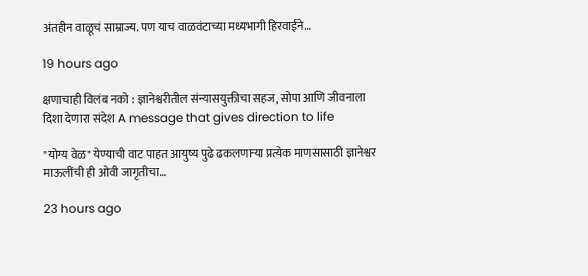अंतहीन वाळूचं साम्राज्य. पण याच वाळवंटाच्या मध्यभागी हिरवाईने…

19 hours ago

क्षणाचाही विलंब नको : ज्ञानेश्वरीतील संन्यासयुक्तीचा सहज, सोपा आणि जीवनाला दिशा देणारा संदेश A message that gives direction to life

"योग्य वेळ" येण्याची वाट पाहत आयुष्य पुढे ढकलणाऱ्या प्रत्येक माणसासाठी ज्ञानेश्वर माऊलींची ही ओवी जागृतीचा…

23 hours ago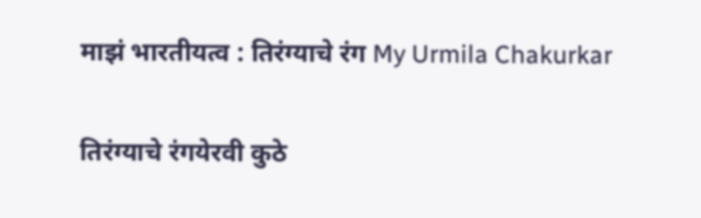माझं भारतीयत्व : तिरंग्याचे रंग My Urmila Chakurkar

तिरंग्याचे रंगयेरवी कुठे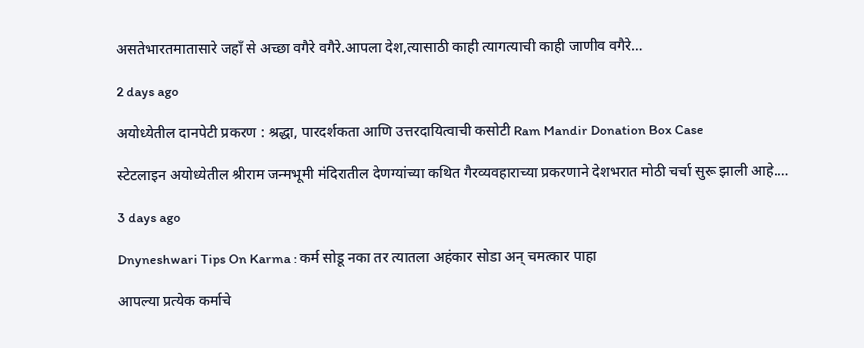असतेभारतमातासारे जहाँ से अच्छा वगैरे वगैरे.आपला देश,त्यासाठी काही त्यागत्याची काही जाणीव वगैरे…

2 days ago

अयोध्येतील दानपेटी प्रकरण : श्रद्धा, पारदर्शकता आणि उत्तरदायित्वाची कसोटी Ram Mandir Donation Box Case

स्टेटलाइन अयोध्येतील श्रीराम जन्मभूमी मंदिरातील देणग्यांच्या कथित गैरव्यवहाराच्या प्रकरणाने देशभरात मोठी चर्चा सुरू झाली आहे.…

3 days ago

Dnyneshwari Tips On Karma : कर्म सोडू नका तर त्यातला अहंकार सोडा अन् चमत्कार पाहा

आपल्या प्रत्येक कर्माचे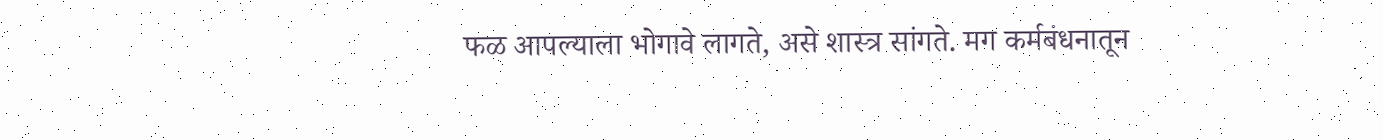फळ आपल्याला भोगावे लागते, असे शास्त्र सांगते. मग कर्मबंधनातून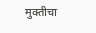मुक्तीचा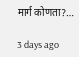मार्ग कोणता?…

3 days ago